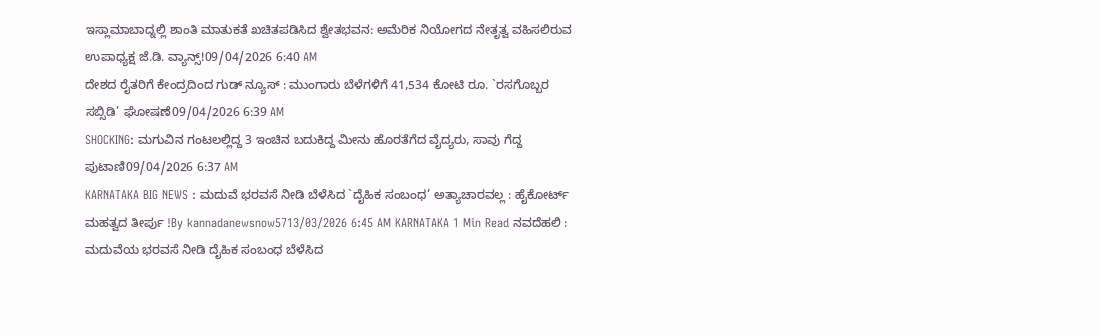ಇಸ್ಲಾಮಾಬಾದ್ನಲ್ಲಿ ಶಾಂತಿ ಮಾತುಕತೆ ಖಚಿತಪಡಿಸಿದ ಶ್ವೇತಭವನ: ಅಮೆರಿಕ ನಿಯೋಗದ ನೇತೃತ್ವ ವಹಿಸಲಿರುವ ಉಪಾಧ್ಯಕ್ಷ ಜೆ.ಡಿ. ವ್ಯಾನ್ಸ್!09/04/2026 6:40 AM
ದೇಶದ ರೈತರಿಗೆ ಕೇಂದ್ರದಿಂದ ಗುಡ್ ನ್ಯೂಸ್ : ಮುಂಗಾರು ಬೆಳೆಗಳಿಗೆ 41,534 ಕೋಟಿ ರೂ. `ರಸಗೊಬ್ಬರ ಸಬ್ಸಿಡಿ’ ಘೋಷಣೆ09/04/2026 6:39 AM
SHOCKING: ಮಗುವಿನ ಗಂಟಲಲ್ಲಿದ್ದ 3 ಇಂಚಿನ ಬದುಕಿದ್ದ ಮೀನು ಹೊರತೆಗೆದ ವೈದ್ಯರು, ಸಾವು ಗೆದ್ದ ಪುಟಾಣಿ09/04/2026 6:37 AM
KARNATAKA BIG NEWS : ಮದುವೆ ಭರವಸೆ ನೀಡಿ ಬೆಳೆಸಿದ `ದೈಹಿಕ ಸಂಬಂಧ’ ಅತ್ಯಾಚಾರವಲ್ಲ : ಹೈಕೋರ್ಟ್ ಮಹತ್ವದ ತೀರ್ಪು !By kannadanewsnow5713/03/2026 6:45 AM KARNATAKA 1 Min Read ನವದೆಹಲಿ : ಮದುವೆಯ ಭರವಸೆ ನೀಡಿ ದೈಹಿಕ ಸಂಬಂಧ ಬೆಳೆಸಿದ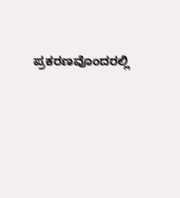ಪ್ರಕರಣವೊಂದರಲ್ಲಿ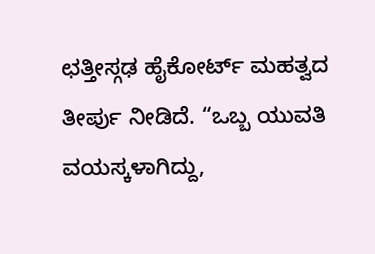ಛತ್ತೀಸ್ಗಢ ಹೈಕೋರ್ಟ್ ಮಹತ್ವದ ತೀರ್ಪು ನೀಡಿದೆ. “ಒಬ್ಬ ಯುವತಿ ವಯಸ್ಕಳಾಗಿದ್ದು,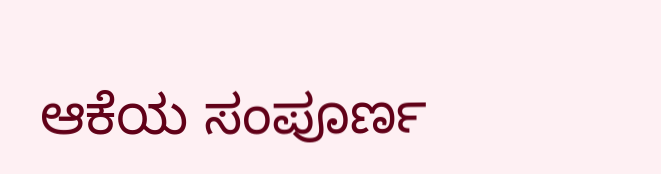ಆಕೆಯ ಸಂಪೂರ್ಣ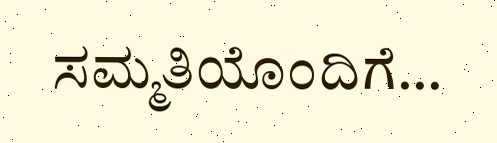ಸಮ್ಮತಿಯೊಂದಿಗೆ…